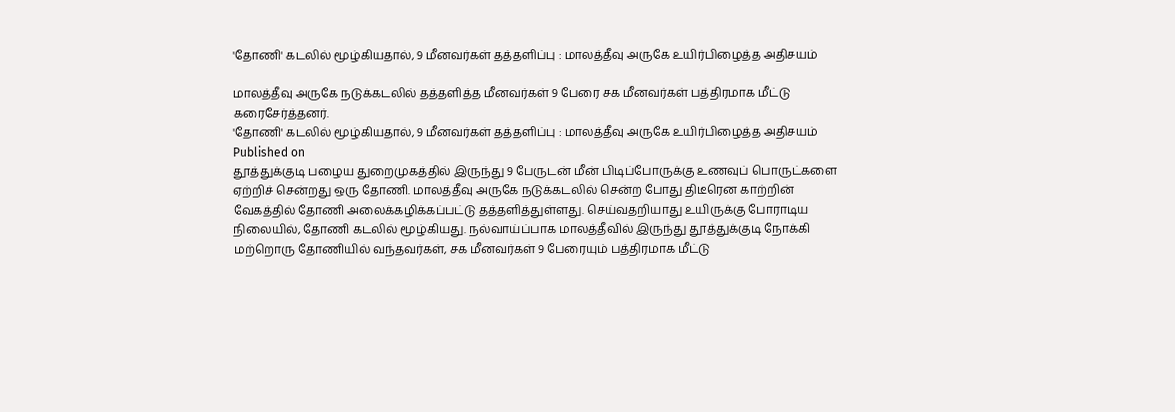'தோணி' கடலில் மூழ்கியதால், 9 மீனவர்கள் தத்தளிப்பு : மாலத்தீவு அருகே உயிர்பிழைத்த அதிசயம்

மாலத்தீவு அருகே நடுக்கடலில் தத்தளித்த மீனவர்கள் 9 பேரை சக மீனவர்கள் பத்திரமாக மீட்டு கரைசேர்த்தனர்.
'தோணி' கடலில் மூழ்கியதால், 9 மீனவர்கள் தத்தளிப்பு : மாலத்தீவு அருகே உயிர்பிழைத்த அதிசயம்
Published on
தூத்துக்குடி பழைய துறைமுகத்தில் இருந்து 9 பேருடன் மீன் பிடிப்போருக்கு உணவுப் பொருட்களை ஏற்றிச் சென்றது ஒரு தோணி. மாலத்தீவு அருகே நடுக்கடலில் சென்ற போது திடீரென காற்றின் வேகத்தில் தோணி அலைக்கழிக்கப்பட்டு தத்தளித்துள்ளது. செய்வதறியாது உயிருக்கு போராடிய நிலையில், தோணி கடலில் மூழ்கியது. நல்வாய்ப்பாக மாலத்தீவில் இருந்து தூத்துக்குடி நோக்கி மற்றொரு தோணியில் வந்தவர்கள், சக மீனவர்கள் 9 பேரையும் பத்திரமாக மீட்டு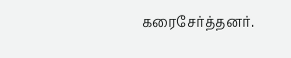கரைசேர்த்தனர்.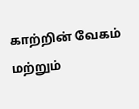காற்றின் வேகம் மற்றும்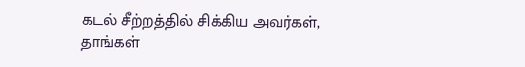கடல் சீற்றத்தில் சிக்கிய அவர்கள், தாங்கள்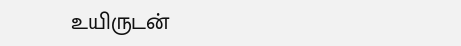உயிருடன்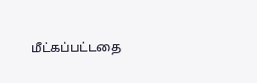மீட்கப்பட்டதை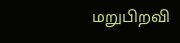மறுபிறவி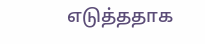எடுத்ததாக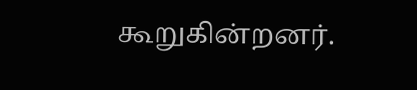கூறுகின்றனர்.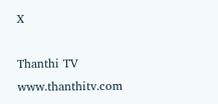X

Thanthi TV
www.thanthitv.com